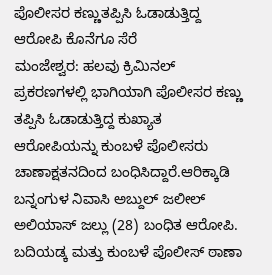ಪೊಲೀಸರ ಕಣ್ಣುತಪ್ಪಿಸಿ ಓಡಾಡುತ್ತಿದ್ದ ಆರೋಪಿ ಕೊನೆಗೂ ಸೆರೆ
ಮಂಜೇಶ್ವರ: ಹಲವು ಕ್ರಿಮಿನಲ್ ಪ್ರಕರಣಗಳಲ್ಲಿ ಭಾಗಿಯಾಗಿ ಪೊಲೀಸರ ಕಣ್ಣು ತಪ್ಪಿಸಿ ಓಡಾಡುತ್ತಿದ್ದ ಕುಖ್ಯಾತ ಆರೋಪಿಯನ್ನು ಕುಂಬಳೆ ಪೊಲೀಸರು ಚಾಣಾಕ್ಷತನದಿಂದ ಬಂಧಿಸಿದ್ದಾರೆ.ಆರಿಕ್ಕಾಡಿ ಬನ್ನಂಗುಳ ನಿವಾಸಿ ಅಬ್ದುಲ್ ಜಲೀಲ್ ಅಲಿಯಾಸ್ ಜಲ್ಲು (28) ಬಂಧಿತ ಆರೋಪಿ. ಬದಿಯಡ್ಕ ಮತ್ತು ಕುಂಬಳೆ ಪೊಲೀಸ್ ಠಾಣಾ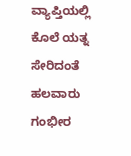ವ್ಯಾಪ್ತಿಯಲ್ಲಿ ಕೊಲೆ ಯತ್ನ ಸೇರಿದಂತೆ ಹಲವಾರು ಗಂಭೀರ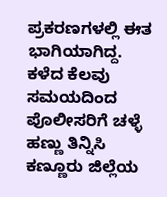ಪ್ರಕರಣಗಳಲ್ಲಿ ಈತ ಭಾಗಿಯಾಗಿದ್ದ. ಕಳೆದ ಕೆಲವು ಸಮಯದಿಂದ ಪೊಲೀಸರಿಗೆ ಚಳ್ಳೆ ಹಣ್ಣು ತಿನ್ನಿಸಿ ಕಣ್ಣೂರು ಜಿಲ್ಲೆಯ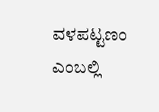ವಳಪಟ್ಟಣಂ ಎಂಬಲ್ಲಿ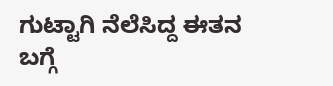ಗುಟ್ಟಾಗಿ ನೆಲೆಸಿದ್ದ ಈತನ ಬಗ್ಗೆ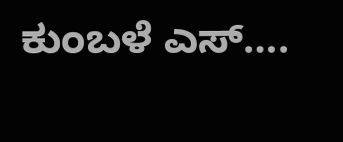ಕುಂಬಳೆ ಎಸ್….